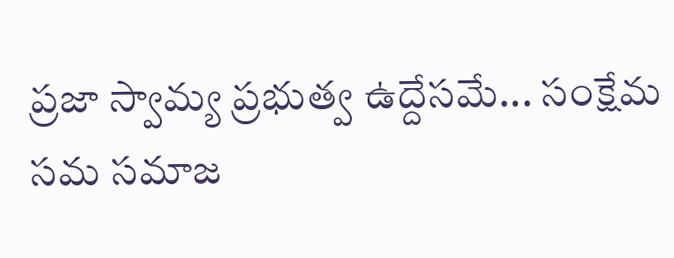ప్రజా స్వామ్య ప్రభుత్వ ఉద్దేసమే... సంక్షేమ సమ సమాజ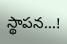స్థాపన...!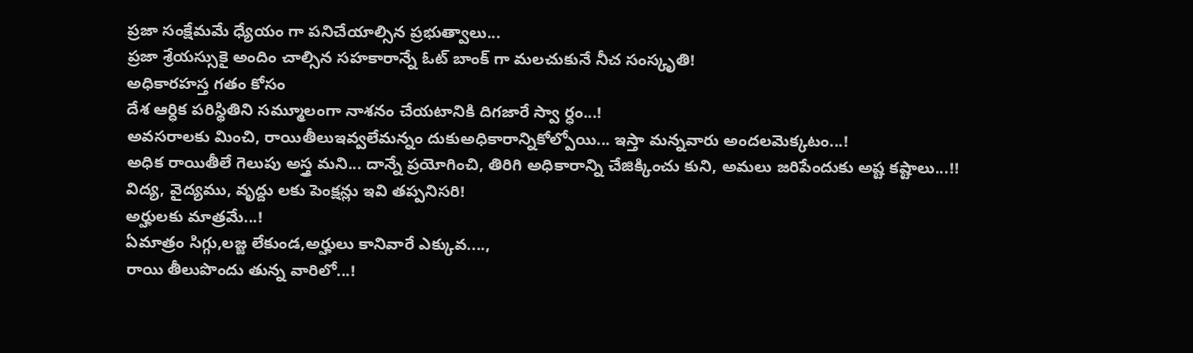ప్రజా సంక్షేమమే ధ్యేయం గా పనిచేయాల్సిన ప్రభుత్వాలు...
ప్రజా శ్రేయస్సుకై అందిం చాల్సిన సహకారాన్నే ఓట్ బాంక్ గా మలచుకునే నీచ సంస్కృతి!
అధికారహస్త గతం కోసం
దేశ ఆర్ధిక పరిస్థితిని సమ్మూలంగా నాశనం చేయటానికి దిగజారే స్వా ర్ధం...!
అవసరాలకు మించి, రాయితీలుఇవ్వలేమన్నం దుకుఅధికారాన్నికోల్పోయి... ఇస్తా మన్నవారు అందలమెక్కటం...!
అధిక రాయితీలే గెలుపు అస్త్ర మని... దాన్నే ప్రయోగించి, తిరిగి అధికారాన్ని చేజిక్కించు కుని, అమలు జరిపేందుకు అష్ట కష్టాలు...!!
విద్య, వైద్యము, వృద్దు లకు పెంక్షన్లు ఇవి తప్పనిసరి!
అర్హులకు మాత్రమే...!
ఏమాత్రం సిగ్గు,లజ్జ లేకుండ,అర్హులు కానివారే ఎక్కువ....,
రాయి తీలుపొందు తున్న వారిలో...!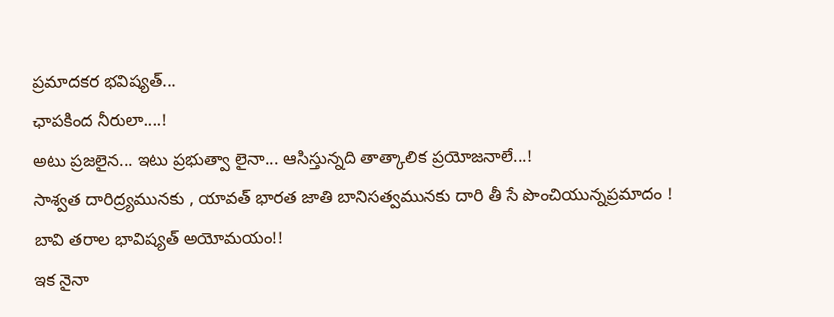ప్రమాదకర భవిష్యత్...
ఛాపకింద నీరులా....!
అటు ప్రజలైన... ఇటు ప్రభుత్వా లైనా... ఆసిస్తున్నది తాత్కాలిక ప్రయోజనాలే...!
సాశ్వత దారిద్ర్యమునకు , యావత్ భారత జాతి బానిసత్వమునకు దారి తీ సే పొంచియున్నప్రమాదం !
బావి తరాల భావిష్యత్ అయోమయం!!
ఇక నైనా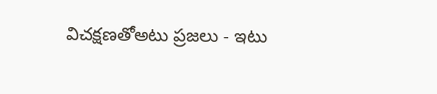విచక్షణతోఅటు ప్రజలు - ఇటు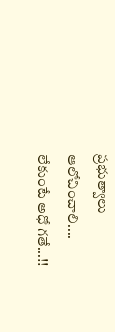ప్రభుత్వాలు
ఆలోచించాలి....
లేకుంటే అధో గతే...!!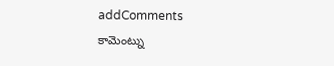addComments
కామెంట్ను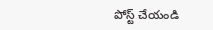పోస్ట్ చేయండి